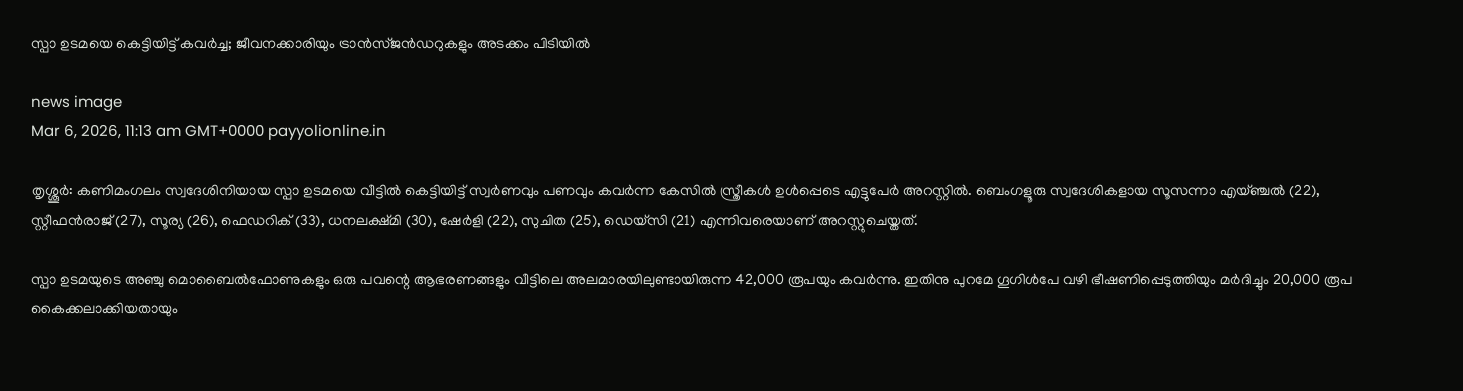സ്പാ ഉടമയെ കെട്ടിയിട്ട് കവർച്ച; ജീവനക്കാരിയും ട്രാൻസ്ജൻഡറുകളും അടക്കം പിടിയിൽ

news image
Mar 6, 2026, 11:13 am GMT+0000 payyolionline.in

തൃശ്ശൂർ: കണിമംഗലം സ്വദേശിനിയായ സ്പാ ഉടമയെ വീട്ടിൽ കെട്ടിയിട്ട് സ്വർണവും പണവും കവർന്ന കേസിൽ സ്ത്രീകൾ ഉൾപ്പെടെ എട്ടുപേർ അറസ്റ്റിൽ. ബെംഗളൂരു സ്വദേശികളായ സൂസന്നാ എയ്ഞ്ചൽ (22), സ്റ്റീഫൻരാജ് (27), സൂര്യ (26), ഫെഡറിക് (33), ധനലക്ഷ്മി (30), ഷേർളി (22), സുചിത (25), ഡെയ്‌സി (21) എന്നിവരെയാണ് അറസ്റ്റുചെയ്തത്.

സ്പാ ഉടമയുടെ അഞ്ചു മൊബൈൽഫോണുകളും ഒരു പവന്റെ ആഭരണങ്ങളും വീട്ടിലെ അലമാരയിലുണ്ടായിരുന്ന 42,000 രൂപയും കവർന്നു. ഇതിനു പുറമേ ഗൂഗിൾപേ വഴി ഭീഷണിപ്പെടുത്തിയും മർദിച്ചും 20,000 രൂപ കൈക്കലാക്കിയതായും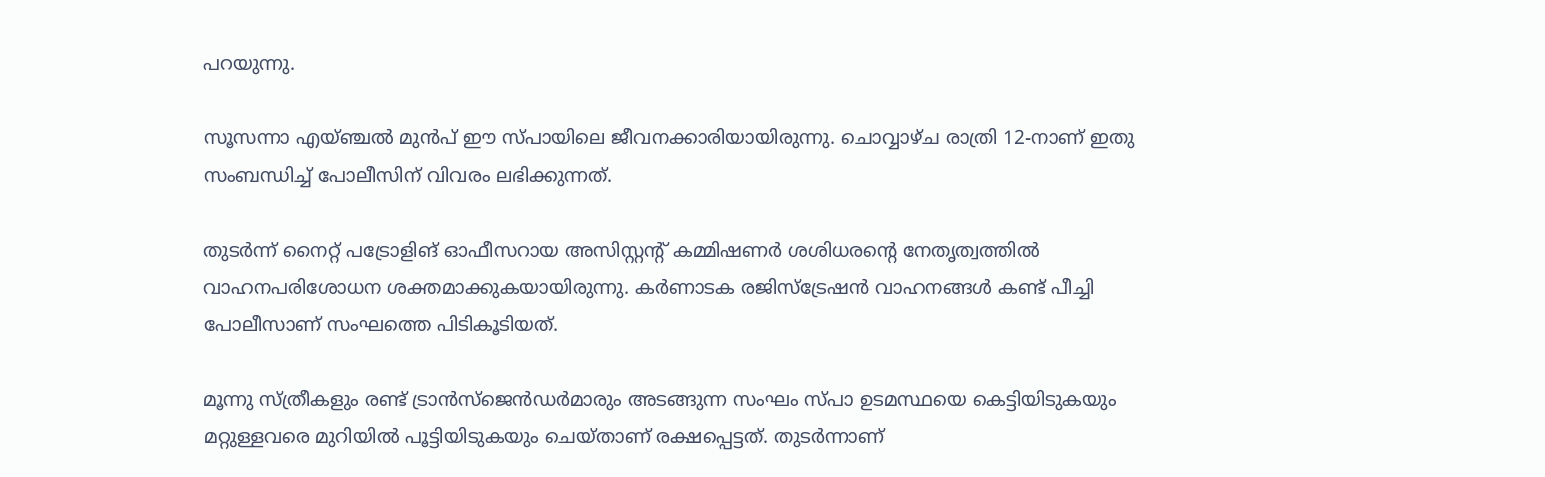പറയുന്നു.

സൂസന്നാ എയ്ഞ്ചൽ മുൻപ് ഈ സ്പായിലെ ജീവനക്കാരിയായിരുന്നു. ചൊവ്വാഴ്ച രാത്രി 12-നാണ് ഇതു സംബന്ധിച്ച് പോലീസിന് വിവരം ലഭിക്കുന്നത്.

തുടർന്ന് നൈറ്റ് പട്രോളിങ് ഓഫീസറായ അസിസ്റ്റന്റ് കമ്മിഷണർ ശശിധരന്റെ നേതൃത്വത്തിൽ വാഹനപരിശോധന ശക്തമാക്കുകയായിരുന്നു. കർണാടക രജിസ്ട്രേഷൻ വാഹനങ്ങൾ കണ്ട് പീച്ചി പോലീസാണ് സംഘത്തെ പിടികൂടിയത്.

മൂന്നു സ്ത്രീകളും രണ്ട് ട്രാൻസ്‌ജെൻഡർമാരും അടങ്ങുന്ന സംഘം സ്പാ ഉടമസ്ഥയെ കെട്ടിയിടുകയും മറ്റുള്ളവരെ മുറിയിൽ പൂട്ടിയിടുകയും ചെയ്താണ് രക്ഷപ്പെട്ടത്. തുടർന്നാണ്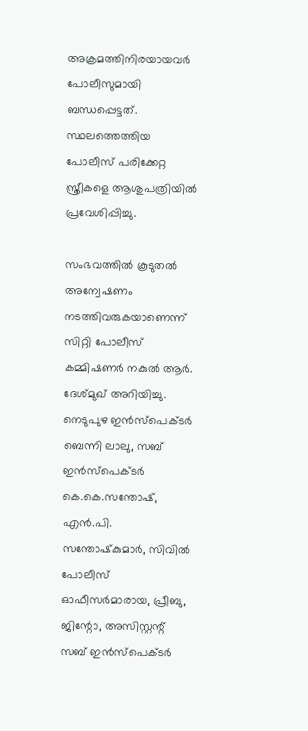അക്രമത്തിനിരയായവർ പോലീസുമായി ബന്ധപ്പെട്ടത്. സ്ഥലത്തെത്തിയ പോലീസ് പരിക്കേറ്റ സ്ത്രീകളെ ആശുപത്രിയിൽ പ്രവേശിപ്പിച്ചു.

സംഭവത്തിൽ കൂടുതൽ അന്വേഷണം നടത്തിവരുകയാണെന്ന് സിറ്റി പോലീസ് കമ്മിഷണർ നകുൽ ആർ. ദേശ്മുഖ് അറിയിച്ചു. നെടുപുഴ ഇൻസ്‌പെക്ടർ ബെന്നി ലാലു, സബ് ഇൻസ്‌പെക്ടർ കെ.കെ.സന്തോഷ്, എൻ.പി. സന്തോഷ്‌കുമാർ, സിവിൽ പോലീസ് ഓഫീസർമാരായ, പ്രീബു, ജിന്റോ, അസിസ്റ്റന്റ് സബ് ഇൻസ്‌പെക്ടർ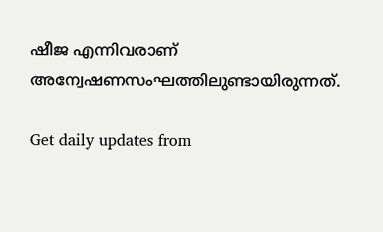ഷീജ എന്നിവരാണ് അന്വേഷണസംഘത്തിലുണ്ടായിരുന്നത്.

Get daily updates from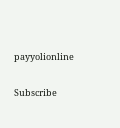payyolionline

Subscribe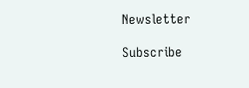Newsletter

Subscribe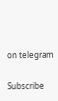on telegram

Subscribe